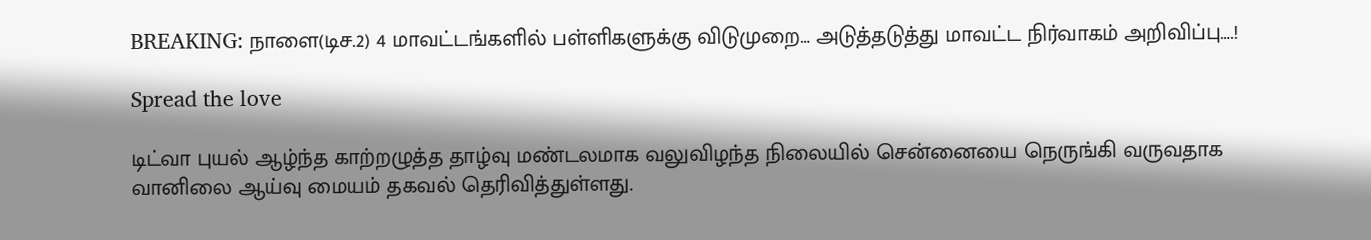BREAKING: நாளை(டிச.2) 4 மாவட்டங்களில் பள்ளிகளுக்கு விடுமுறை… அடுத்தடுத்து மாவட்ட நிர்வாகம் அறிவிப்பு….!

Spread the love

டிட்வா புயல் ஆழ்ந்த காற்றழுத்த தாழ்வு மண்டலமாக வலுவிழந்த நிலையில் சென்னையை நெருங்கி வருவதாக வானிலை ஆய்வு மையம் தகவல் தெரிவித்துள்ளது.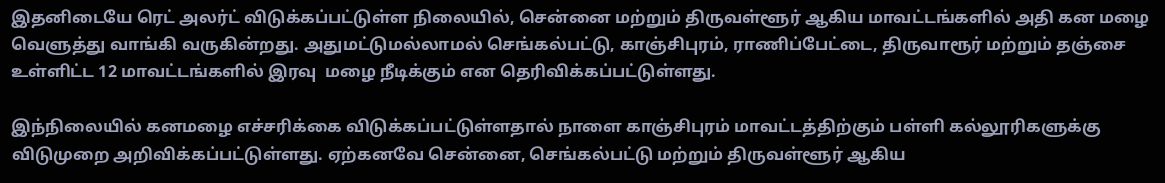இதனிடையே ரெட் அலர்ட் விடுக்கப்பட்டுள்ள நிலையில், சென்னை மற்றும் திருவள்ளூர் ஆகிய மாவட்டங்களில் அதி கன மழை வெளுத்து வாங்கி வருகின்றது. அதுமட்டுமல்லாமல் செங்கல்பட்டு, காஞ்சிபுரம், ராணிப்பேட்டை, திருவாரூர் மற்றும் தஞ்சை உள்ளிட்ட 12 மாவட்டங்களில் இரவு  மழை நீடிக்கும் என தெரிவிக்கப்பட்டுள்ளது.

இந்நிலையில் கனமழை எச்சரிக்கை விடுக்கப்பட்டுள்ளதால் நாளை காஞ்சிபுரம் மாவட்டத்திற்கும் பள்ளி கல்லூரிகளுக்கு விடுமுறை அறிவிக்கப்பட்டுள்ளது. ஏற்கனவே சென்னை, செங்கல்பட்டு மற்றும் திருவள்ளூர் ஆகிய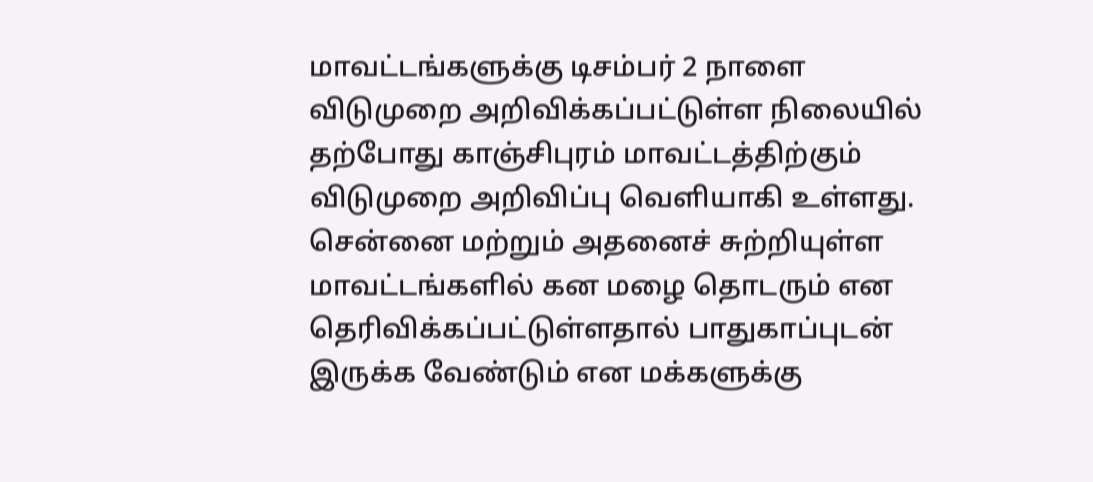மாவட்டங்களுக்கு டிசம்பர் 2 நாளை விடுமுறை அறிவிக்கப்பட்டுள்ள நிலையில் தற்போது காஞ்சிபுரம் மாவட்டத்திற்கும் விடுமுறை அறிவிப்பு வெளியாகி உள்ளது. சென்னை மற்றும் அதனைச் சுற்றியுள்ள மாவட்டங்களில் கன மழை தொடரும் என தெரிவிக்கப்பட்டுள்ளதால் பாதுகாப்புடன் இருக்க வேண்டும் என மக்களுக்கு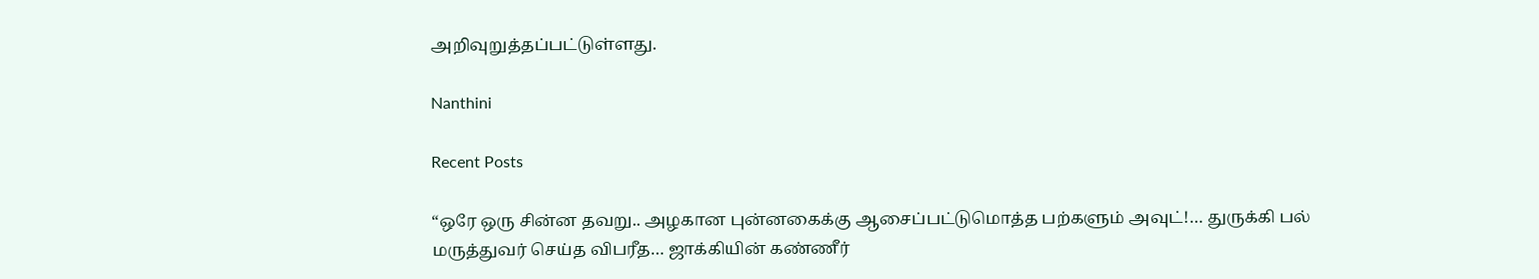அறிவுறுத்தப்பட்டுள்ளது.

Nanthini

Recent Posts

“ஒரே ஒரு சின்ன தவறு.. அழகான புன்னகைக்கு ஆசைப்பட்டுமொத்த பற்களும் அவுட்!… துருக்கி பல் மருத்துவர் செய்த விபரீத… ஜாக்கியின் கண்ணீர்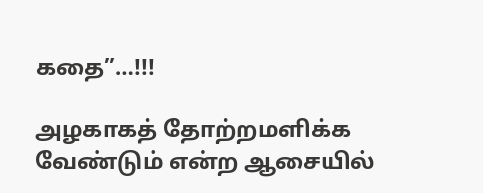கதை”…!!!

அழகாகத் தோற்றமளிக்க வேண்டும் என்ற ஆசையில்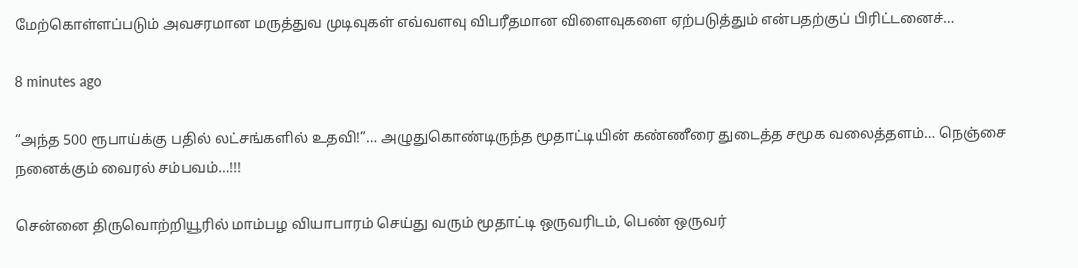மேற்கொள்ளப்படும் அவசரமான மருத்துவ முடிவுகள் எவ்வளவு விபரீதமான விளைவுகளை ஏற்படுத்தும் என்பதற்குப் பிரிட்டனைச்…

8 minutes ago

“அந்த 500 ரூபாய்க்கு பதில் லட்சங்களில் உதவி!”… அழுதுகொண்டிருந்த மூதாட்டியின் கண்ணீரை துடைத்த சமூக வலைத்தளம்… நெஞ்சை நனைக்கும் வைரல் சம்பவம்…!!!

சென்னை திருவொற்றியூரில் மாம்பழ வியாபாரம் செய்து வரும் மூதாட்டி ஒருவரிடம், பெண் ஒருவர்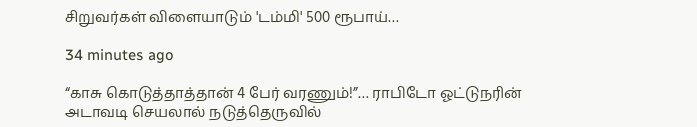சிறுவர்கள் விளையாடும் 'டம்மி' 500 ரூபாய்…

34 minutes ago

“காசு கொடுத்தாத்தான் 4 பேர் வரணும்!”… ராபிடோ ஓட்டுநரின் அடாவடி செயலால் நடுத்தெருவில்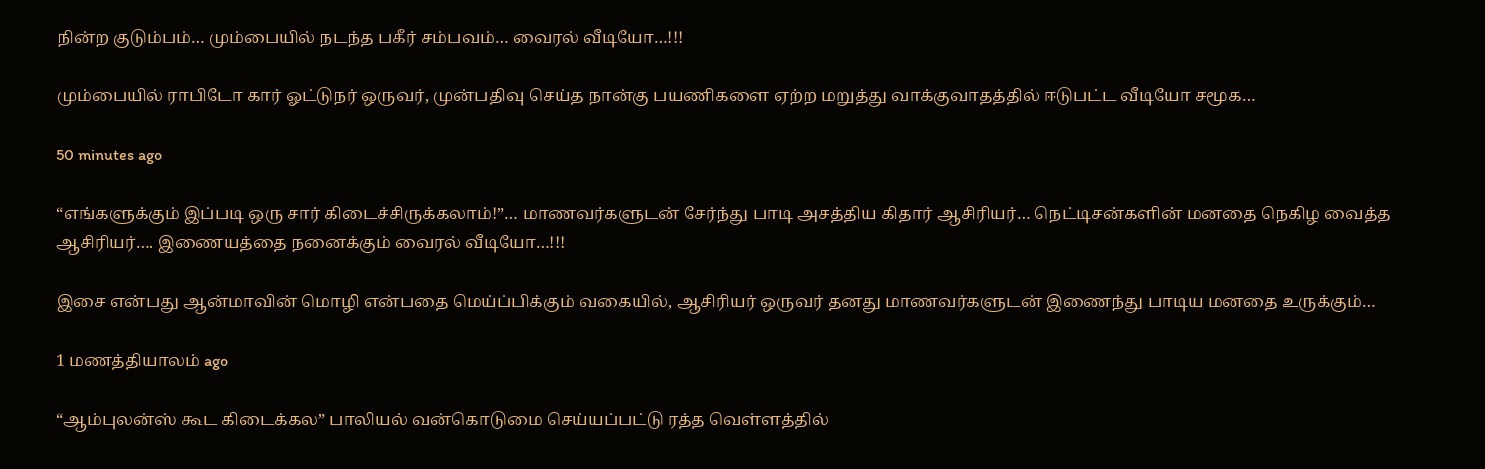நின்ற குடும்பம்… மும்பையில் நடந்த பகீர் சம்பவம்… வைரல் வீடியோ…!!!

மும்பையில் ராபிடோ கார் ஓட்டுநர் ஒருவர், முன்பதிவு செய்த நான்கு பயணிகளை ஏற்ற மறுத்து வாக்குவாதத்தில் ஈடுபட்ட வீடியோ சமூக…

50 minutes ago

“எங்களுக்கும் இப்படி ஒரு சார் கிடைச்சிருக்கலாம்!”… மாணவர்களுடன் சேர்ந்து பாடி அசத்திய கிதார் ஆசிரியர்… நெட்டிசன்களின் மனதை நெகிழ வைத்த ஆசிரியர்…. இணையத்தை நனைக்கும் வைரல் வீடியோ…!!!

இசை என்பது ஆன்மாவின் மொழி என்பதை மெய்ப்பிக்கும் வகையில், ஆசிரியர் ஒருவர் தனது மாணவர்களுடன் இணைந்து பாடிய மனதை உருக்கும்…

1 மணத்தியாலம் ago

“ஆம்புலன்ஸ் கூட கிடைக்கல” பாலியல் வன்கொடுமை செய்யப்பட்டு ரத்த வெள்ளத்தில்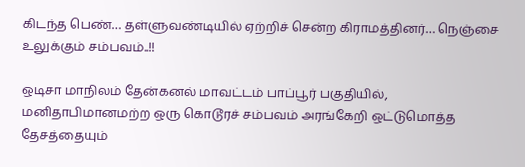கிடந்த பெண்… தள்ளுவண்டியில் ஏற்றிச் சென்ற கிராமத்தினர்… நெஞ்சை உலுக்கும் சம்பவம்..!!

ஒடிசா மாநிலம் தேன்கனல் மாவட்டம் பாப்பூர் பகுதியில், மனிதாபிமானமற்ற ஒரு கொடூரச் சம்பவம் அரங்கேறி ஒட்டுமொத்த தேசத்தையும்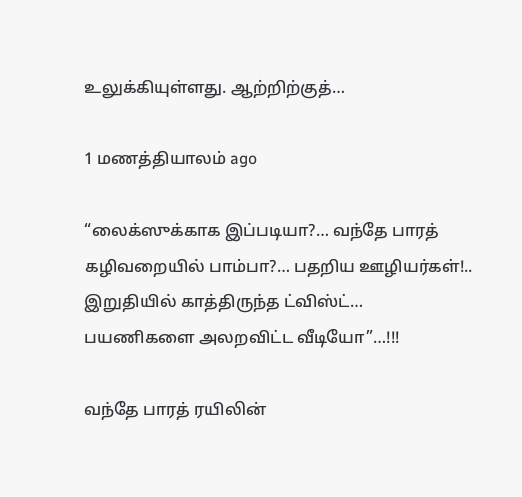உலுக்கியுள்ளது. ஆற்றிற்குத்…

1 மணத்தியாலம் ago

“லைக்ஸுக்காக இப்படியா?… வந்தே பாரத் கழிவறையில் பாம்பா?… பதறிய ஊழியர்கள்!.. இறுதியில் காத்திருந்த ட்விஸ்ட்… பயணிகளை அலறவிட்ட வீடியோ”…!!!

வந்தே பாரத் ரயிலின்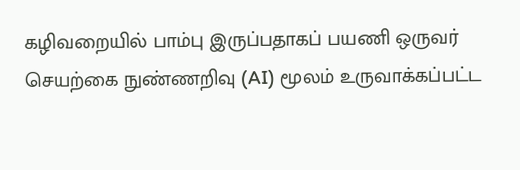கழிவறையில் பாம்பு இருப்பதாகப் பயணி ஒருவர் செயற்கை நுண்ணறிவு (AI) மூலம் உருவாக்கப்பட்ட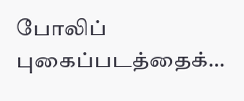போலிப் புகைப்படத்தைக்…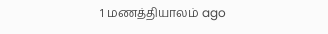1 மணத்தியாலம் ago